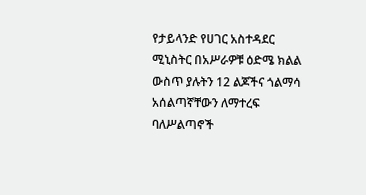የታይላንድ የሀገር አስተዳደር ሚኒስትር በአሥራዎቹ ዕድሜ ክልል ውስጥ ያሉትን 12 ልጆችና ጎልማሳ አሰልጣኛቸውን ለማተረፍ ባለሥልጣኖች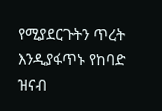የሚያደርጉትን ጥረት እንዲያፋጥኑ የከባድ ዝናብ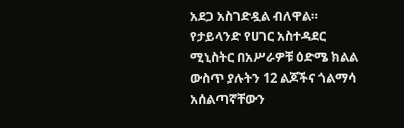አደጋ አስገድዷል ብለዋል።
የታይላንድ የሀገር አስተዳደር ሚኒስትር በአሥራዎቹ ዕድሜ ክልል ውስጥ ያሉትን 12 ልጆችና ጎልማሳ አሰልጣኛቸውን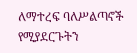ለማተረፍ ባለሥልጣኖች የሚያደርጉትን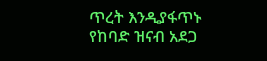ጥረት እንዲያፋጥኑ የከባድ ዝናብ አደጋ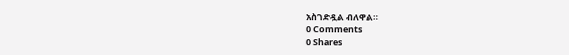አስገድዷል ብለዋል።
0 Comments
0 Shares